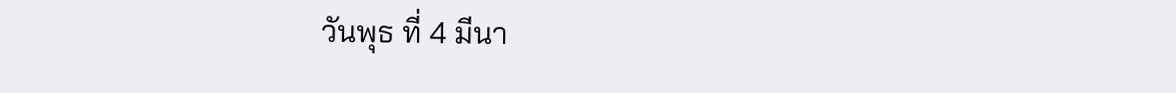วันพุธ ที่ 4 มีนา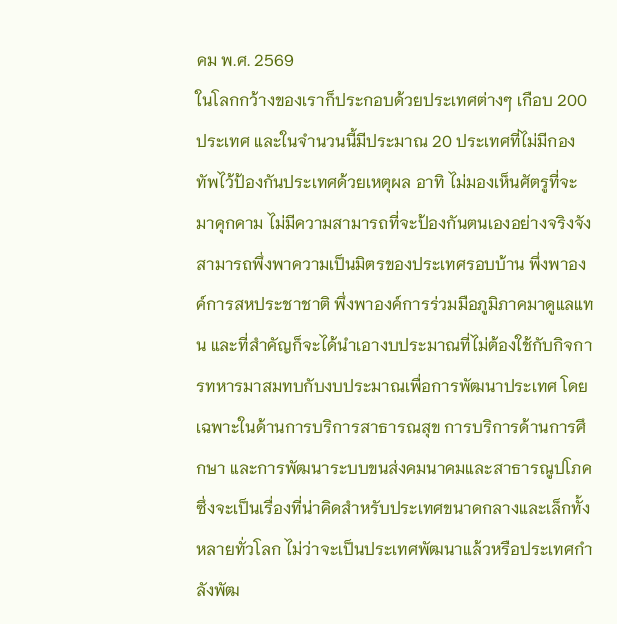คม พ.ศ. 2569
ในโลกกว้างของเราก็ประกอบด้วยประเทศต่างๆ เกือบ 200 ประเทศ และในจำนวนนี้มีประมาณ 20 ประเทศที่ไม่มีกองทัพไว้ป้องกันประเทศด้วยเหตุผล อาทิ ไม่มองเห็นศัตรูที่จะมาคุกคาม ไม่มีความสามารถที่จะป้องกันตนเองอย่างจริงจัง สามารถพึ่งพาความเป็นมิตรของประเทศรอบบ้าน พึ่งพาองค์การสหประชาชาติ พึ่งพาองค์การร่วมมือภูมิภาคมาดูแลแทน และที่สำคัญก็จะได้นำเอางบประมาณที่ไม่ต้องใช้กับกิจการทหารมาสมทบกับงบประมาณเพื่อการพัฒนาประเทศ โดยเฉพาะในด้านการบริการสาธารณสุข การบริการด้านการศึกษา และการพัฒนาระบบขนส่งคมนาคมและสาธารณูปโภค ซึ่งจะเป็นเรื่องที่น่าคิดสำหรับประเทศขนาดกลางและเล็กทั้งหลายทั่วโลก ไม่ว่าจะเป็นประเทศพัฒนาแล้วหรือประเทศกำลังพัฒ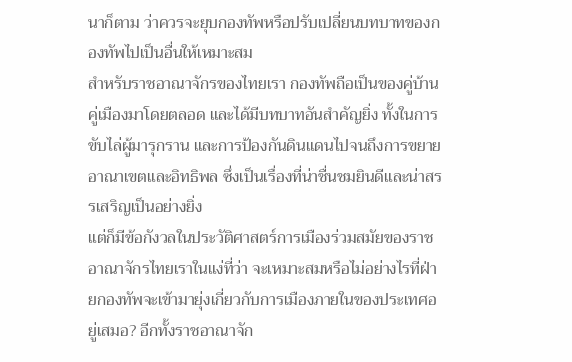นาก็ตาม ว่าควรจะยุบกองทัพหรือปรับเปลี่ยนบทบาทของกองทัพไปเป็นอื่นให้เหมาะสม
สำหรับราชอาณาจักรของไทยเรา กองทัพถือเป็นของคู่บ้านคู่เมืองมาโดยตลอด และได้มีบทบาทอันสำคัญยิ่ง ทั้งในการขับไล่ผู้มารุกราน และการป้องกันดินแดนไปจนถึงการขยายอาณาเขตและอิทธิพล ซึ่งเป็นเรื่องที่น่าชื่นชมยินดีและน่าสรรเสริญเป็นอย่างยิ่ง
แต่ก็มีข้อกังวลในประวัติศาสตร์การเมืองร่วมสมัยของราชอาณาจักรไทยเราในแง่ที่ว่า จะเหมาะสมหรือไม่อย่างไรที่ฝ่ายกองทัพจะเข้ามายุ่งเกี่ยวกับการเมืองภายในของประเทศอยู่เสมอ? อีกทั้งราชอาณาจัก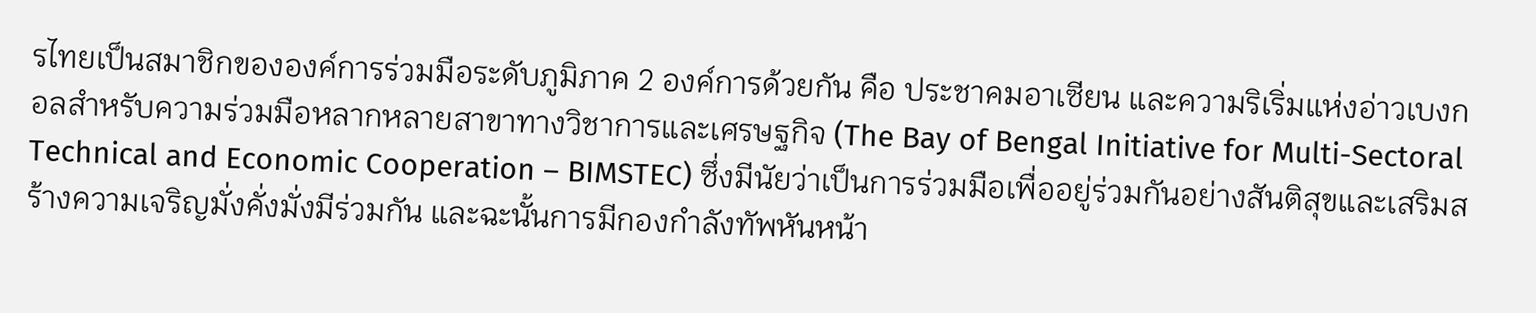รไทยเป็นสมาชิกขององค์การร่วมมือระดับภูมิภาค 2 องค์การด้วยกัน คือ ประชาคมอาเซียน และความริเริ่มแห่งอ่าวเบงกอลสำหรับความร่วมมือหลากหลายสาขาทางวิชาการและเศรษฐกิจ (The Bay of Bengal Initiative for Multi-Sectoral Technical and Economic Cooperation – BIMSTEC) ซึ่งมีนัยว่าเป็นการร่วมมือเพื่ออยู่ร่วมกันอย่างสันติสุขและเสริมสร้างความเจริญมั่งคั่งมั่งมีร่วมกัน และฉะนั้นการมีกองกำลังทัพหันหน้า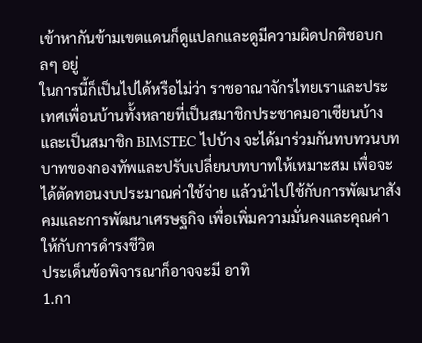เข้าหากันข้ามเขตแดนก็ดูแปลกและดูมีความผิดปกติชอบกลๆ อยู่
ในการนี้ก็เป็นไปได้หรือไม่ว่า ราชอาณาจักรไทยเราและประเทศเพื่อนบ้านทั้งหลายที่เป็นสมาชิกประชาคมอาเซียนบ้าง และเป็นสมาชิก BIMSTEC ไปบ้าง จะได้มาร่วมกันทบทวนบทบาทของกองทัพและปรับเปลี่ยนบทบาทให้เหมาะสม เพื่อจะได้ตัดทอนงบประมาณค่าใช้จ่าย แล้วนำไปใช้กับการพัฒนาสังคมและการพัฒนาเศรษฐกิจ เพื่อเพิ่มความมั่นคงและคุณค่าให้กับการดำรงชีวิต
ประเด็นข้อพิจารณาก็อาจจะมี อาทิ
1.กา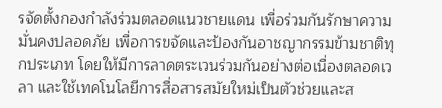รจัดตั้งกองกำลังร่วมตลอดแนวชายแดน เพื่อร่วมกันรักษาความมั่นคงปลอดภัย เพื่อการขจัดและป้องกันอาชญากรรมข้ามชาติทุกประเภท โดยให้มีการลาดตระเวนร่วมกันอย่างต่อเนื่องตลอดเวลา และใช้เทคโนโลยีการสื่อสารสมัยใหม่เป็นตัวช่วยและส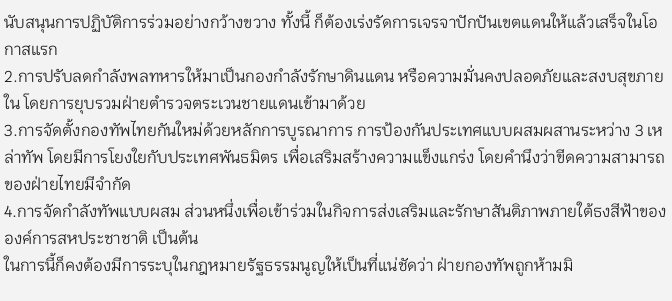นับสนุนการปฏิบัติการร่วมอย่างกว้างขวาง ทั้งนี้ ก็ต้องเร่งรัดการเจรจาปักปันเขตแดนให้แล้วเสร็จในโอกาสแรก
2.การปรับลดกำลังพลทหารให้มาเป็นกองกำลังรักษาดินแดน หรือความมั่นคงปลอดภัยและสงบสุขภายใน โดยการยุบรวมฝ่ายตำรวจตระเวนชายแดนเข้ามาด้วย
3.การจัดตั้งกองทัพไทยกันใหม่ด้วยหลักการบูรณาการ การป้องกันประเทศแบบผสมผสานระหว่าง 3 เหล่าทัพ โดยมีการโยงใยกับประเทศพันธมิตร เพื่อเสริมสร้างความแข็งแกร่ง โดยคำนึงว่าขีดความสามารถของฝ่ายไทยมีจำกัด
4.การจัดกำลังทัพแบบผสม ส่วนหนึ่งเพื่อเข้าร่วมในกิจการส่งเสริมและรักษาสันติภาพภายใต้ธงสีฟ้าขององค์การสหประชาชาติ เป็นต้น
ในการนี้ก็คงต้องมีการระบุในกฎหมายรัฐธรรมนูญให้เป็นที่แน่ชัดว่า ฝ่ายกองทัพถูกห้ามมิ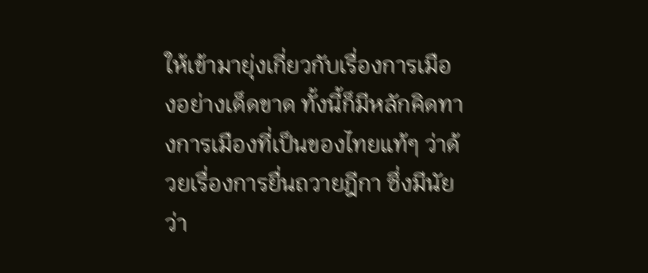ให้เข้ามายุ่งเกี่ยวกับเรื่องการเมืองอย่างเด็ดขาด ทั้งนี้ก็มีหลักคิดทางการเมืองที่เป็นของไทยแท้ๆ ว่าด้วยเรื่องการยื่นถวายฎีกา ซึ่งมีนัยว่า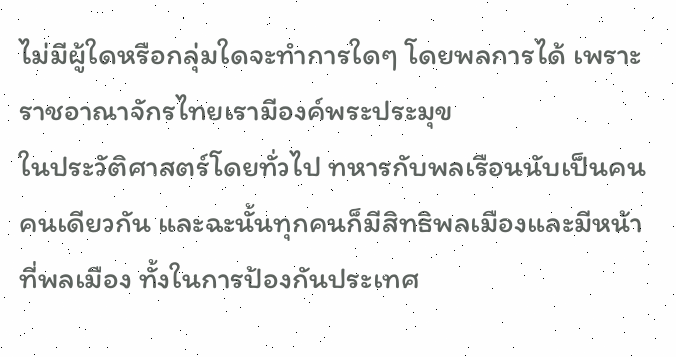ไม่มีผู้ใดหรือกลุ่มใดจะทำการใดๆ โดยพลการได้ เพราะ
ราชอาณาจักรไทยเรามีองค์พระประมุข
ในประวัติศาสตร์โดยทั่วไป ทหารกับพลเรือนนับเป็นคนคนเดียวกัน และฉะนั้นทุกคนก็มีสิทธิพลเมืองและมีหน้าที่พลเมือง ทั้งในการป้องกันประเทศ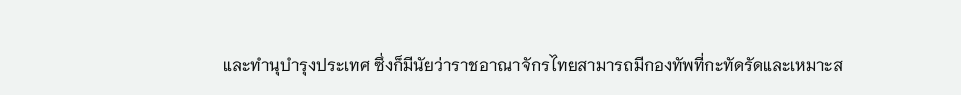และทำนุบำรุงประเทศ ซึ่งก็มีนัยว่าราชอาณาจักรไทยสามารถมีกองทัพที่กะทัดรัดและเหมาะส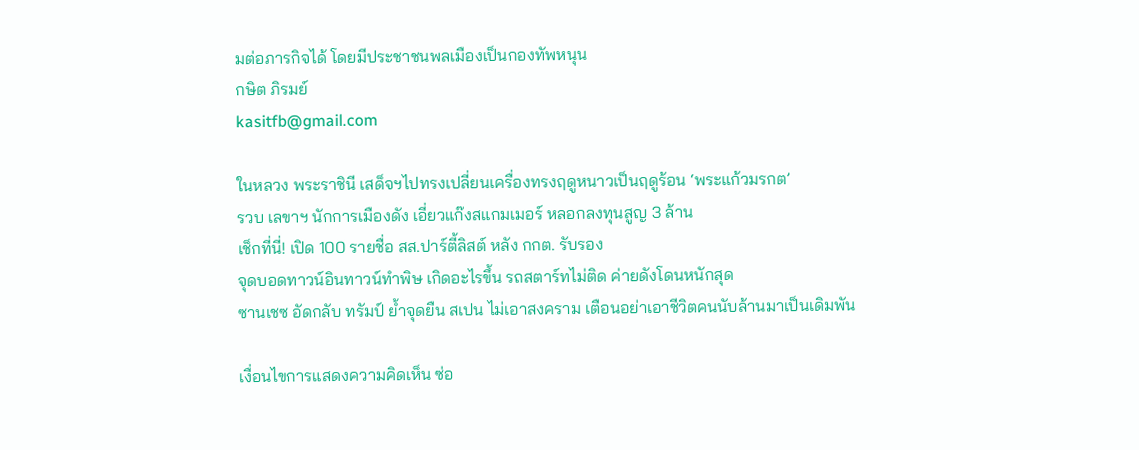มต่อภารกิจได้ โดยมีประชาชนพลเมืองเป็นกองทัพหนุน
กษิต ภิรมย์
kasitfb@gmail.com

ในหลวง พระราชินี เสด็จฯไปทรงเปลี่ยนเครื่องทรงฤดูหนาวเป็นฤดูร้อน ‘พระแก้วมรกต’
รวบ เลขาฯ นักการเมืองดัง เอี่ยวแก๊งสแกมเมอร์ หลอกลงทุนสูญ 3 ล้าน
เช็กที่นี่! เปิด 100 รายชื่อ สส.ปาร์ตี้ลิสต์ หลัง กกต. รับรอง
จุดบอดทาวน์อินทาวน์ทำพิษ เกิดอะไรขึ้น รถสตาร์ทไม่ติด ค่ายดังโดนหนักสุด
ซานเชซ อัดกลับ ทรัมป์ ย้ำจุดยืน สเปน ไม่เอาสงคราม เตือนอย่าเอาชีวิตคนนับล้านมาเป็นเดิมพัน

เงื่อนไขการแสดงความคิดเห็น ซ่อ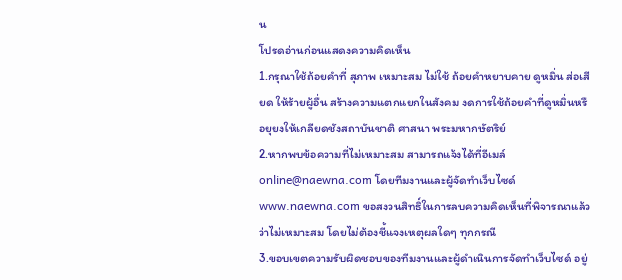น
โปรดอ่านก่อนแสดงความคิดเห็น
1.กรุณาใช้ถ้อยคำที่ สุภาพ เหมาะสม ไม่ใช้ ถ้อยคำหยาบคาย ดูหมิ่น ส่อเสียด ให้ร้ายผู้อื่น สร้างความแตกแยกในสังคม งดการใช้ถ้อยคำที่ดูหมิ่นหรือยุยงให้เกลียดชังสถาบันชาติ ศาสนา พระมหากษัตริย์
2.หากพบข้อความที่ไม่เหมาะสม สามารถแจ้งได้ที่อีเมล์ online@naewna.com โดยทีมงานและผู้จัดทำเว็บไซด์ www.naewna.com ขอสงวนสิทธิ์ในการลบความคิดเห็นที่พิจารณาแล้วว่าไม่เหมาะสม โดยไม่ต้องชี้แจงเหตุผลใดๆ ทุกกรณี
3.ขอบเขตความรับผิดชอบของทีมงานและผู้ดำเนินการจัดทำเว็บไซด์ อยู่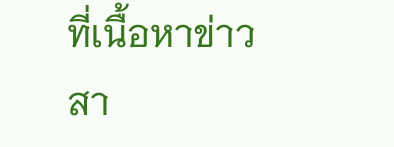ที่เนื้อหาข่าวสา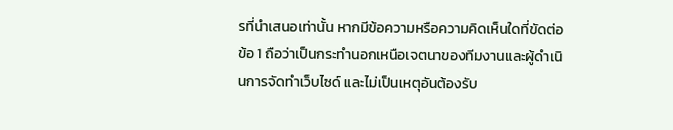รที่นำเสนอเท่านั้น หากมีข้อความหรือความคิดเห็นใดที่ขัดต่อข้อ 1 ถือว่าเป็นกระทำนอกเหนือเจตนาของทีมงานและผู้ดำเนินการจัดทำเว็บไซด์ และไม่เป็นเหตุอันต้องรับ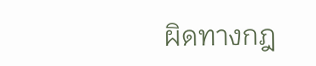ผิดทางกฎ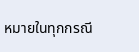หมายในทุกกรณี